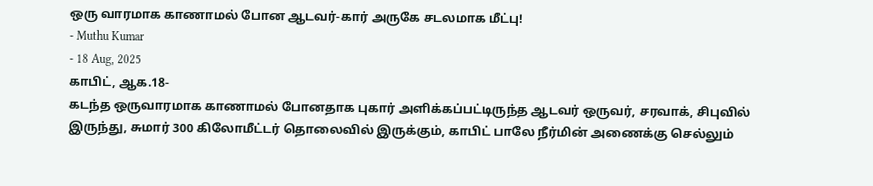ஒரு வாரமாக காணாமல் போன ஆடவர்-கார் அருகே சடலமாக மீட்பு!
- Muthu Kumar
- 18 Aug, 2025
காபிட், ஆக.18-
கடந்த ஒருவாரமாக காணாமல் போனதாக புகார் அளிக்கப்பட்டிருந்த ஆடவர் ஒருவர், சரவாக், சிபுவில் இருந்து, சுமார் 300 கிலோமீட்டர் தொலைவில் இருக்கும், காபிட் பாலே நீர்மின் அணைக்கு செல்லும்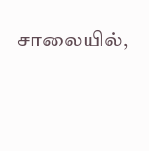சாலையில்,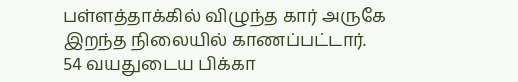பள்ளத்தாக்கில் விழுந்த கார் அருகே இறந்த நிலையில் காணப்பட்டார்.
54 வயதுடைய பிக்கா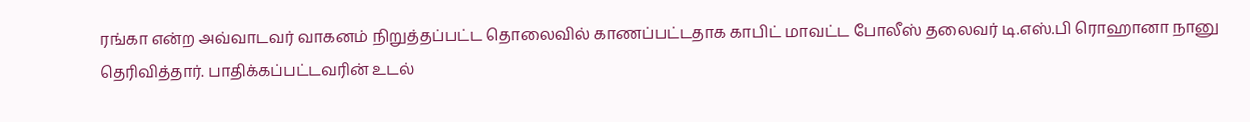ரங்கா என்ற அவ்வாடவர் வாகனம் நிறுத்தப்பட்ட தொலைவில் காணப்பட்டதாக காபிட் மாவட்ட போலீஸ் தலைவர் டி.எஸ்.பி ரொஹானா நானு தெரிவித்தார். பாதிக்கப்பட்டவரின் உடல்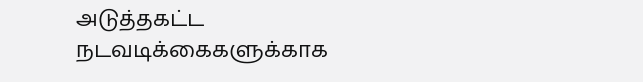அடுத்தகட்ட நடவடிக்கைகளுக்காக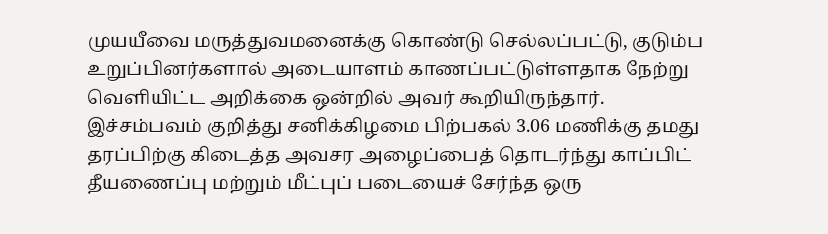முயயீவை மருத்துவமனைக்கு கொண்டு செல்லப்பட்டு, குடும்ப உறுப்பினர்களால் அடையாளம் காணப்பட்டுள்ளதாக நேற்று வெளியிட்ட அறிக்கை ஒன்றில் அவர் கூறியிருந்தார்.
இச்சம்பவம் குறித்து சனிக்கிழமை பிற்பகல் 3.06 மணிக்கு தமது தரப்பிற்கு கிடைத்த அவசர அழைப்பைத் தொடர்ந்து காப்பிட் தீயணைப்பு மற்றும் மீட்புப் படையைச் சேர்ந்த ஒரு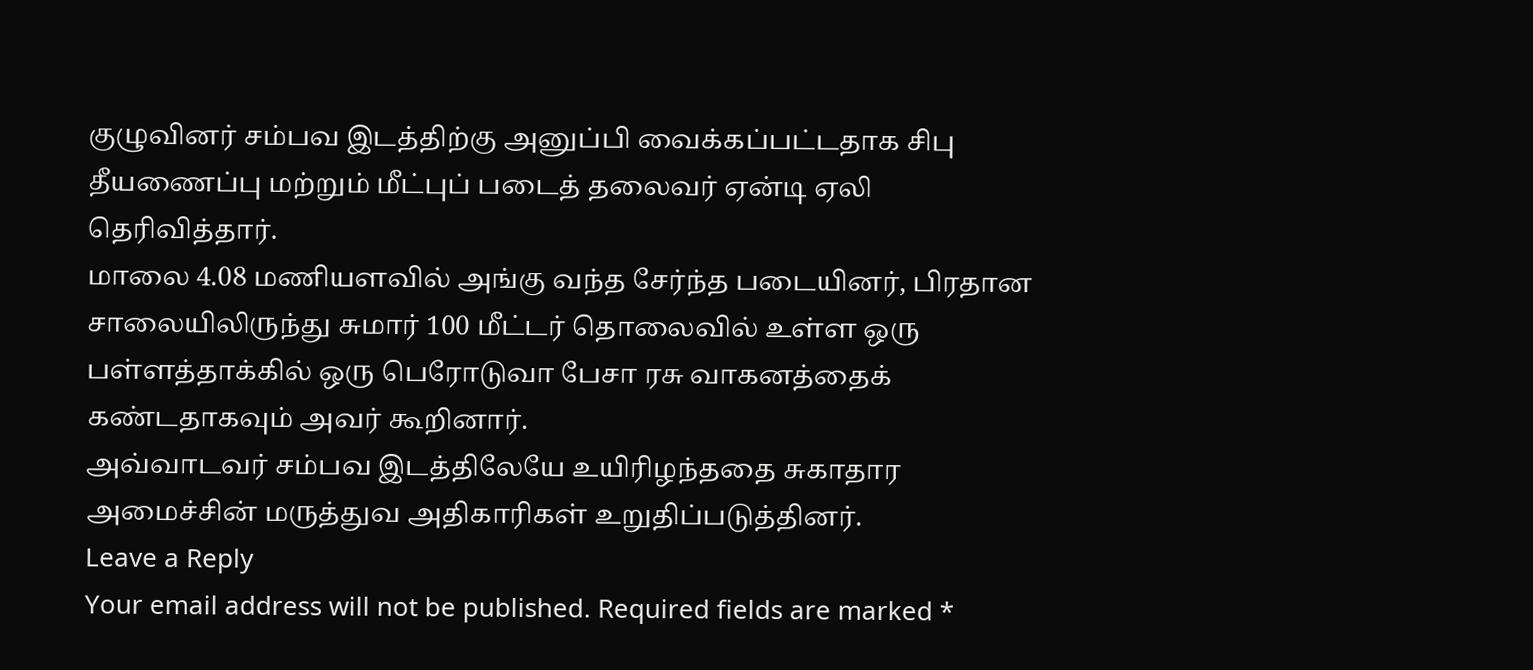குழுவினர் சம்பவ இடத்திற்கு அனுப்பி வைக்கப்பட்டதாக சிபு தீயணைப்பு மற்றும் மீட்புப் படைத் தலைவர் ஏன்டி ஏலி தெரிவித்தார்.
மாலை 4.08 மணியளவில் அங்கு வந்த சேர்ந்த படையினர், பிரதான சாலையிலிருந்து சுமார் 100 மீட்டர் தொலைவில் உள்ள ஒரு பள்ளத்தாக்கில் ஒரு பெரோடுவா பேசா ரசு வாகனத்தைக் கண்டதாகவும் அவர் கூறினார்.
அவ்வாடவர் சம்பவ இடத்திலேயே உயிரிழந்ததை சுகாதார அமைச்சின் மருத்துவ அதிகாரிகள் உறுதிப்படுத்தினர்.
Leave a Reply
Your email address will not be published. Required fields are marked *